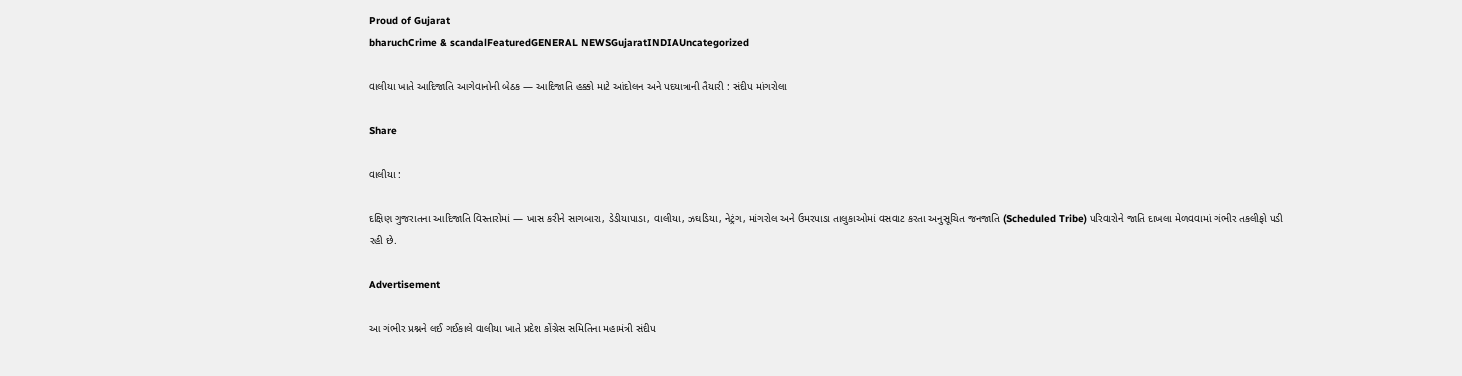Proud of Gujarat
bharuchCrime & scandalFeaturedGENERAL NEWSGujaratINDIAUncategorized

વાલીયા ખાતે આદિજાતિ આગેવાનોની બેઠક — આદિજાતિ હક્કો માટે આંદોલન અને પદયાત્રાની તૈયારી : સંદીપ માંગરોલા

Share

વાલીયા :

દક્ષિણ ગુજરાતના આદિજાતિ વિસ્તારોમાં — ખાસ કરીને સાગબારા, ડેડીયાપાડા, વાલીયા, ઝઘડિયા, નેટ્રંગ, માંગરોલ અને ઉમરપાડા તાલુકાઓમાં વસવાટ કરતા અનુસૂચિત જનજાતિ (Scheduled Tribe) પરિવારોને જાતિ દાખલા મેળવવામાં ગંભીર તકલીફો પડી રહી છે.

Advertisement

આ ગંભીર પ્રશ્નને લઈ ગઈકાલે વાલીયા ખાતે પ્રદેશ કોંગ્રેસ સમિતિના મહામંત્રી સંદીપ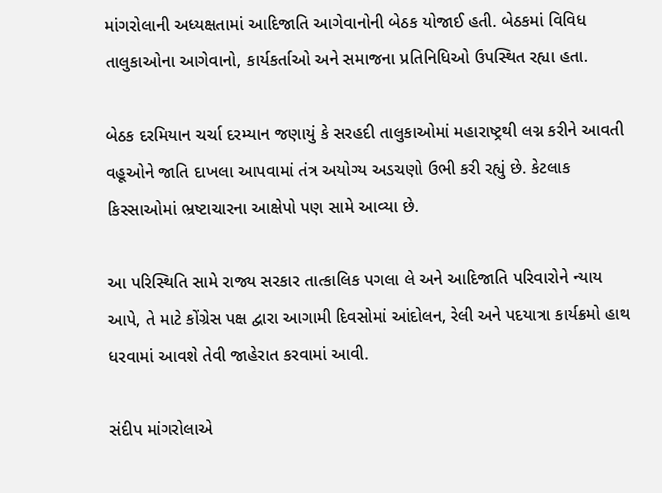માંગરોલાની અધ્યક્ષતામાં આદિજાતિ આગેવાનોની બેઠક યોજાઈ હતી. બેઠકમાં વિવિધ તાલુકાઓના આગેવાનો, કાર્યકર્તાઓ અને સમાજના પ્રતિનિધિઓ ઉપસ્થિત રહ્યા હતા.

બેઠક દરમિયાન ચર્ચા દરમ્યાન જણાયું કે સરહદી તાલુકાઓમાં મહારાષ્ટ્રથી લગ્ન કરીને આવતી વહૂઓને જાતિ દાખલા આપવામાં તંત્ર અયોગ્ય અડચણો ઉભી કરી રહ્યું છે. કેટલાક કિસ્સાઓમાં ભ્રષ્ટાચારના આક્ષેપો પણ સામે આવ્યા છે.

આ પરિસ્થિતિ સામે રાજ્ય સરકાર તાત્કાલિક પગલા લે અને આદિજાતિ પરિવારોને ન્યાય આપે, તે માટે કોંગ્રેસ પક્ષ દ્વારા આગામી દિવસોમાં આંદોલન, રેલી અને પદયાત્રા કાર્યક્રમો હાથ ધરવામાં આવશે તેવી જાહેરાત કરવામાં આવી.

સંદીપ માંગરોલાએ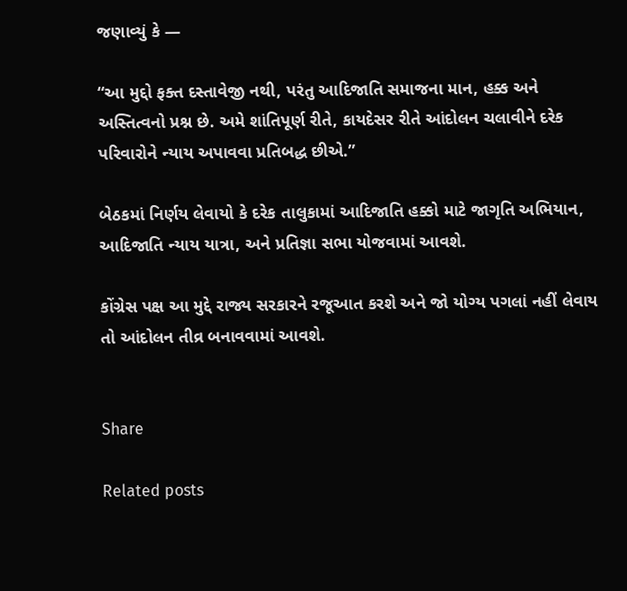જણાવ્યું કે —

“આ મુદ્દો ફક્ત દસ્તાવેજી નથી, પરંતુ આદિજાતિ સમાજના માન, હક્ક અને અસ્તિત્વનો પ્રશ્ન છે. અમે શાંતિપૂર્ણ રીતે, કાયદેસર રીતે આંદોલન ચલાવીને દરેક પરિવારોને ન્યાય અપાવવા પ્રતિબદ્ધ છીએ.”

બેઠકમાં નિર્ણય લેવાયો કે દરેક તાલુકામાં આદિજાતિ હક્કો માટે જાગૃતિ અભિયાન, આદિજાતિ ન્યાય યાત્રા, અને પ્રતિજ્ઞા સભા યોજવામાં આવશે.

કોંગ્રેસ પક્ષ આ મુદ્દે રાજ્ય સરકારને રજૂઆત કરશે અને જો યોગ્ય પગલાં નહીં લેવાય તો આંદોલન તીવ્ર બનાવવામાં આવશે.


Share

Related posts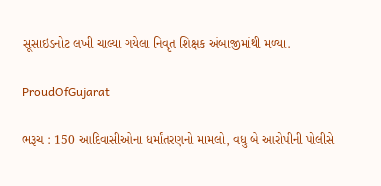સૂસાઇડનોટ લખી ચાલ્યા ગયેલા નિવૃત શિક્ષક અંબાજીમાંથી મળ્યા.

ProudOfGujarat

ભરૂચ : 150 આદિવાસીઓના ધર્માંતરણનો મામલો, વધુ બે આરોપીની પોલીસે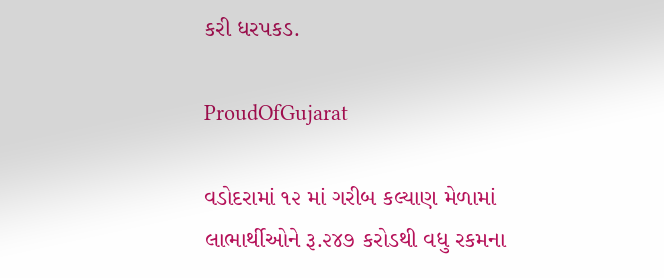કરી ધરપકડ.

ProudOfGujarat

વડોદરામાં ૧૨ માં ગરીબ કલ્યાણ મેળામાં લાભાર્થીઓને રૂ.૨૪૭ કરોડથી વધુ રકમના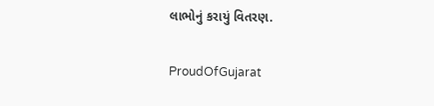લાભોનું કરાયું વિતરણ.

ProudOfGujarat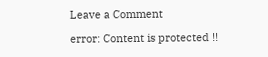Leave a Comment

error: Content is protected !!